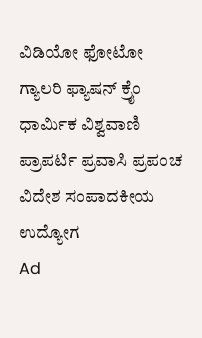ವಿಡಿಯೋ ಫೋಟೋ ಗ್ಯಾಲರಿ ಫ್ಯಾಷನ್ ಕ್ರೈಂ ಧಾರ್ಮಿಕ ವಿಶ್ವವಾಣಿ ಪ್ರಾಪರ್ಟಿ ಪ್ರವಾಸಿ ಪ್ರಪಂಚ ವಿದೇಶ ಸಂಪಾದಕೀಯ ಉದ್ಯೋಗ
Ad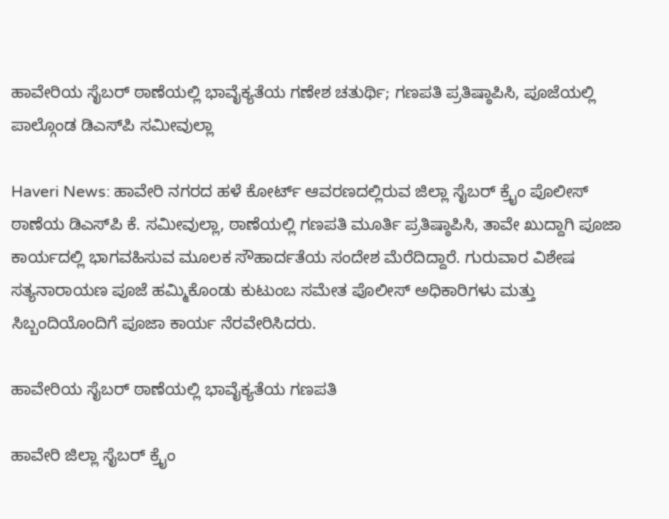ಹಾವೇರಿಯ ಸೈಬರ್ ಠಾಣೆಯಲ್ಲಿ ಭಾವೈಕ್ಯತೆಯ ಗಣೇಶ ಚತುರ್ಥಿ; ಗಣಪತಿ ಪ್ರತಿಷ್ಠಾಪಿಸಿ, ಪೂಜೆಯಲ್ಲಿ ಪಾಲ್ಗೊಂಡ ಡಿಎಸ್‌ಪಿ ಸಮೀವುಲ್ಲಾ

Haveri News: ಹಾವೇರಿ ನಗರದ ಹಳೆ ಕೋರ್ಟ್ ಆವರಣದಲ್ಲಿರುವ ಜಿಲ್ಲಾ ಸೈಬರ್ ಕ್ರೈಂ ಪೊಲೀಸ್ ಠಾಣೆಯ ಡಿಎಸ್‌ಪಿ ಕೆ. ಸಮೀವುಲ್ಲಾ, ಠಾಣೆಯಲ್ಲಿ ಗಣಪತಿ ಮೂರ್ತಿ ಪ್ರತಿಷ್ಠಾಪಿಸಿ, ತಾವೇ ಖುದ್ದಾಗಿ ಪೂಜಾ ಕಾರ್ಯದಲ್ಲಿ ಭಾಗವಹಿಸುವ ಮೂಲಕ ಸೌಹಾರ್ದತೆಯ ಸಂದೇಶ ಮೆರೆದಿದ್ದಾರೆ. ಗುರುವಾರ ವಿಶೇಷ ಸತ್ಯನಾರಾಯಣ ಪೂಜೆ ಹಮ್ಮಿಕೊಂಡು ಕುಟುಂಬ ಸಮೇತ ಪೊಲೀಸ್ ಅಧಿಕಾರಿಗಳು ಮತ್ತು ಸಿಬ್ಬಂದಿಯೊಂದಿಗೆ ಪೂಜಾ ಕಾರ್ಯ ನೆರವೇರಿಸಿದರು.

ಹಾವೇರಿಯ ಸೈಬರ್ ಠಾಣೆಯಲ್ಲಿ ಭಾವೈಕ್ಯತೆಯ ಗಣಪತಿ

ಹಾವೇರಿ ಜಿಲ್ಲಾ ಸೈಬರ್ ಕ್ರೈಂ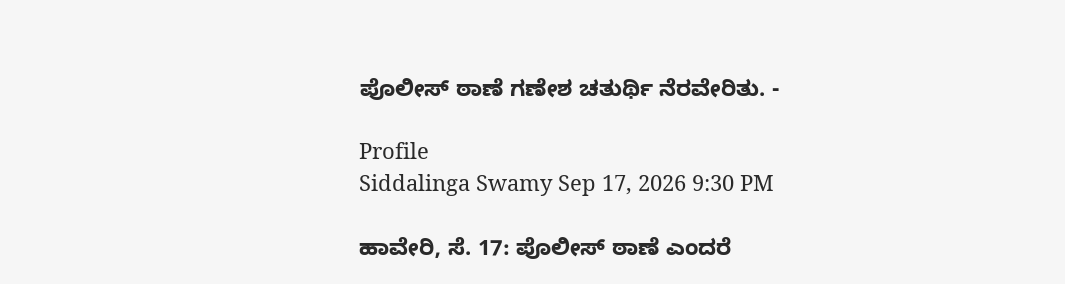ಪೊಲೀಸ್ ಠಾಣೆ ಗಣೇಶ ಚತುರ್ಥಿ ನೆರವೇರಿತು. -

Profile
Siddalinga Swamy Sep 17, 2026 9:30 PM

ಹಾವೇರಿ, ಸೆ. 17: ಪೊಲೀಸ್ ಠಾಣೆ ಎಂದರೆ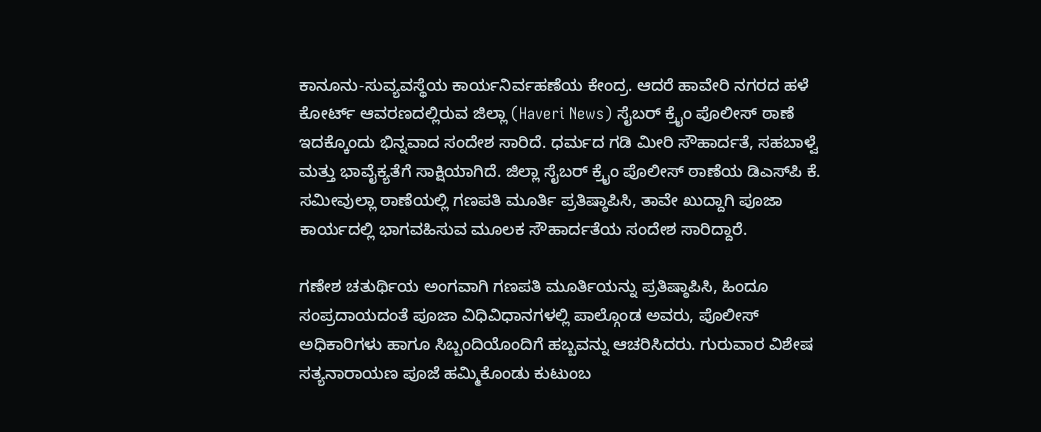ಕಾನೂನು-ಸುವ್ಯವಸ್ಥೆಯ ಕಾರ್ಯನಿರ್ವಹಣೆಯ ಕೇಂದ್ರ. ಆದರೆ ಹಾವೇರಿ ನಗರದ ಹಳೆ ಕೋರ್ಟ್ ಆವರಣದಲ್ಲಿರುವ ಜಿಲ್ಲಾ (Haveri News) ಸೈಬರ್ ಕ್ರೈಂ ಪೊಲೀಸ್ ಠಾಣೆ ಇದಕ್ಕೊಂದು ಭಿನ್ನವಾದ ಸಂದೇಶ ಸಾರಿದೆ. ಧರ್ಮದ ಗಡಿ ಮೀರಿ ಸೌಹಾರ್ದತೆ, ಸಹಬಾಳ್ವೆ ಮತ್ತು ಭಾವೈಕ್ಯತೆಗೆ ಸಾಕ್ಷಿಯಾಗಿದೆ. ಜಿಲ್ಲಾ ಸೈಬರ್ ಕ್ರೈಂ ಪೊಲೀಸ್ ಠಾಣೆಯ ಡಿಎಸ್‌ಪಿ ಕೆ. ಸಮೀವುಲ್ಲಾ ಠಾಣೆಯಲ್ಲಿ ಗಣಪತಿ ಮೂರ್ತಿ ಪ್ರತಿಷ್ಠಾಪಿಸಿ, ತಾವೇ ಖುದ್ದಾಗಿ ಪೂಜಾ ಕಾರ್ಯದಲ್ಲಿ ಭಾಗವಹಿಸುವ ಮೂಲಕ ಸೌಹಾರ್ದತೆಯ ಸಂದೇಶ ಸಾರಿದ್ದಾರೆ.

ಗಣೇಶ ಚತುರ್ಥಿಯ ಅಂಗವಾಗಿ ಗಣಪತಿ ಮೂರ್ತಿಯನ್ನು ಪ್ರತಿಷ್ಠಾಪಿಸಿ, ಹಿಂದೂ ಸಂಪ್ರದಾಯದಂತೆ ಪೂಜಾ ವಿಧಿವಿಧಾನಗಳಲ್ಲಿ ಪಾಲ್ಗೊಂಡ ಅವರು, ಪೊಲೀಸ್ ಅಧಿಕಾರಿಗಳು ಹಾಗೂ ಸಿಬ್ಬಂದಿಯೊಂದಿಗೆ ಹಬ್ಬವನ್ನು ಆಚರಿಸಿದರು. ಗುರುವಾರ ವಿಶೇಷ ಸತ್ಯನಾರಾಯಣ ಪೂಜೆ ಹಮ್ಮಿಕೊಂಡು ಕುಟುಂಬ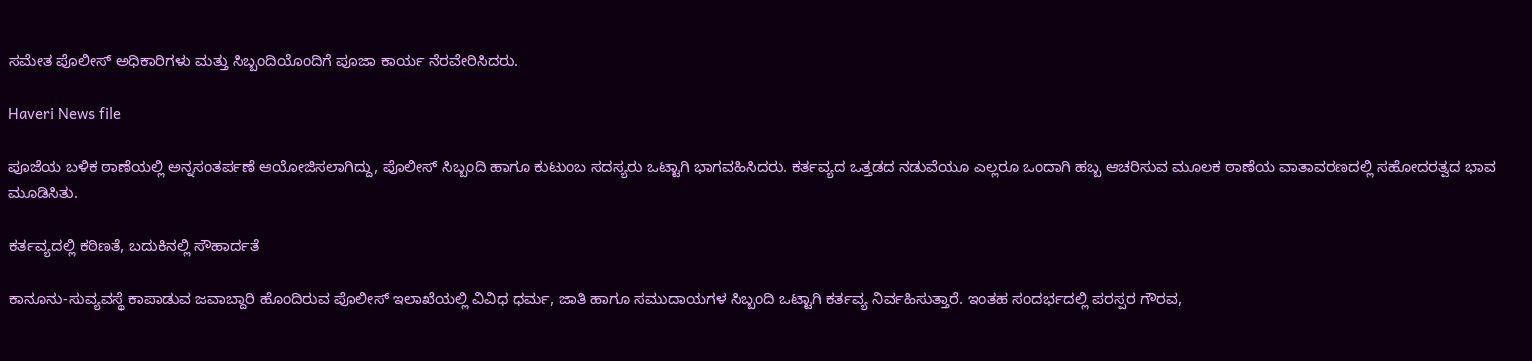ಸಮೇತ ಪೊಲೀಸ್ ಅಧಿಕಾರಿಗಳು ಮತ್ತು ಸಿಬ್ಬಂದಿಯೊಂದಿಗೆ ಪೂಜಾ ಕಾರ್ಯ ನೆರವೇರಿಸಿದರು.

Haveri News file

ಪೂಜೆಯ ಬಳಿಕ ಠಾಣೆಯಲ್ಲಿ ಅನ್ನಸಂತರ್ಪಣೆ ಆಯೋಜಿಸಲಾಗಿದ್ದು, ಪೊಲೀಸ್ ಸಿಬ್ಬಂದಿ ಹಾಗೂ ಕುಟುಂಬ ಸದಸ್ಯರು ಒಟ್ಟಾಗಿ ಭಾಗವಹಿಸಿದರು. ಕರ್ತವ್ಯದ ಒತ್ತಡದ ನಡುವೆಯೂ ಎಲ್ಲರೂ ಒಂದಾಗಿ ಹಬ್ಬ ಆಚರಿಸುವ ಮೂಲಕ ಠಾಣೆಯ ವಾತಾವರಣದಲ್ಲಿ ಸಹೋದರತ್ವದ ಭಾವ ಮೂಡಿಸಿತು.

ಕರ್ತವ್ಯದಲ್ಲಿ ಕಠಿಣತೆ, ಬದುಕಿನಲ್ಲಿ ಸೌಹಾರ್ದತೆ

ಕಾನೂನು-ಸುವ್ಯವಸ್ಥೆ ಕಾಪಾಡುವ ಜವಾಬ್ದಾರಿ ಹೊಂದಿರುವ ಪೊಲೀಸ್ ಇಲಾಖೆಯಲ್ಲಿ ವಿವಿಧ ಧರ್ಮ, ಜಾತಿ ಹಾಗೂ ಸಮುದಾಯಗಳ ಸಿಬ್ಬಂದಿ ಒಟ್ಟಾಗಿ ಕರ್ತವ್ಯ ನಿರ್ವಹಿಸುತ್ತಾರೆ. ಇಂತಹ ಸಂದರ್ಭದಲ್ಲಿ ಪರಸ್ಪರ ಗೌರವ,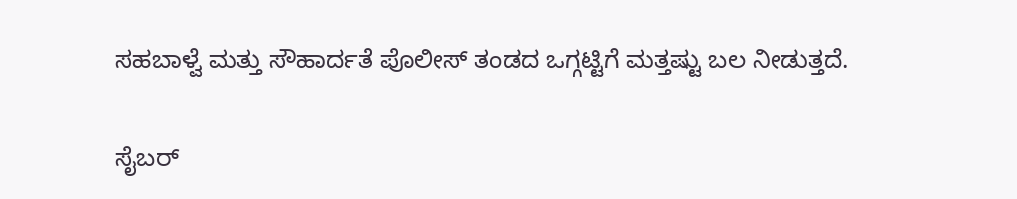ಸಹಬಾಳ್ವೆ ಮತ್ತು ಸೌಹಾರ್ದತೆ ಪೊಲೀಸ್ ತಂಡದ ಒಗ್ಗಟ್ಟಿಗೆ ಮತ್ತಷ್ಟು ಬಲ ನೀಡುತ್ತದೆ.

ಸೈಬರ್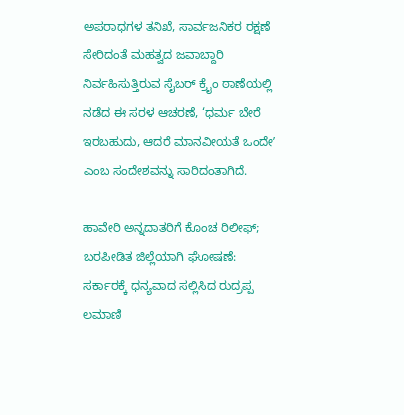ಅಪರಾಧಗಳ ತನಿಖೆ, ಸಾರ್ವಜನಿಕರ ರಕ್ಷಣೆ ಸೇರಿದಂತೆ ಮಹತ್ವದ ಜವಾಬ್ದಾರಿ ನಿರ್ವಹಿಸುತ್ತಿರುವ ಸೈಬರ್ ಕ್ರೈಂ ಠಾಣೆಯಲ್ಲಿ ನಡೆದ ಈ ಸರಳ ಆಚರಣೆ, ‘ಧರ್ಮ ಬೇರೆ ಇರಬಹುದು, ಆದರೆ ಮಾನವೀಯತೆ ಒಂದೇʼ ಎಂಬ ಸಂದೇಶವನ್ನು ಸಾರಿದಂತಾಗಿದೆ.

ಹಾವೇರಿ ಅನ್ನದಾತರಿಗೆ‌ ಕೊಂಚ ರಿಲೀಫ್; ಬರಪೀಡಿತ ಜಿಲ್ಲೆಯಾಗಿ ಘೋಷಣೆ: ಸರ್ಕಾರಕ್ಕೆ ಧನ್ಯವಾದ ಸಲ್ಲಿಸಿದ ರುದ್ರಪ್ಪ ಲಮಾಣಿ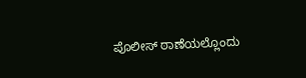ಪೊಲೀಸ್ ಠಾಣೆಯಲ್ಲೊಂದು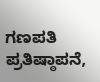ಗಣಪತಿ ಪ್ರತಿಷ್ಠಾಪನೆ,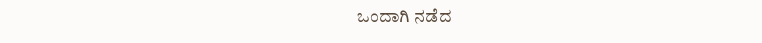ಒಂದಾಗಿ ನಡೆದ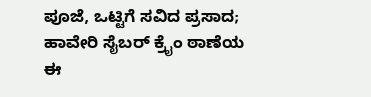ಪೂಜೆ, ಒಟ್ಟಿಗೆ ಸವಿದ ಪ್ರಸಾದ; ಹಾವೇರಿ ಸೈಬರ್ ಕ್ರೈಂ ಠಾಣೆಯ ಈ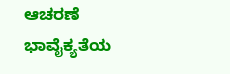ಆಚರಣೆ ಭಾವೈಕ್ಯತೆಯ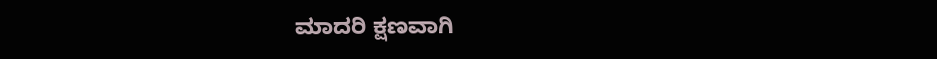ಮಾದರಿ ಕ್ಷಣವಾಗಿ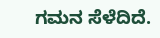ಗಮನ ಸೆಳೆದಿದೆ.